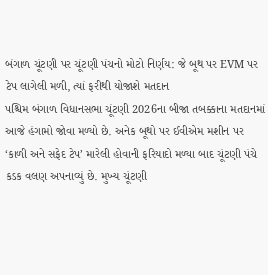બંગાળ ચૂંટણી પર ચૂંટણી પંચનો મોટો નિર્ણય: જે બૂથ પર EVM પર ટેપ લાગેલી મળી, ત્યાં ફરીથી યોજાશે મતદાન
પશ્ચિમ બંગાળ વિધાનસભા ચૂંટણી 2026ના બીજા તબક્કાના મતદાનમાં આજે હંગામો જોવા મળ્યો છે. અનેક બૂથો પર ઈવીએમ મશીન પર ‘કાળી અને સફેદ ટેપ’ મારેલી હોવાની ફરિયાદો મળ્યા બાદ ચૂંટણી પંચે કડક વલણ અપનાવ્યું છે. મુખ્ય ચૂંટણી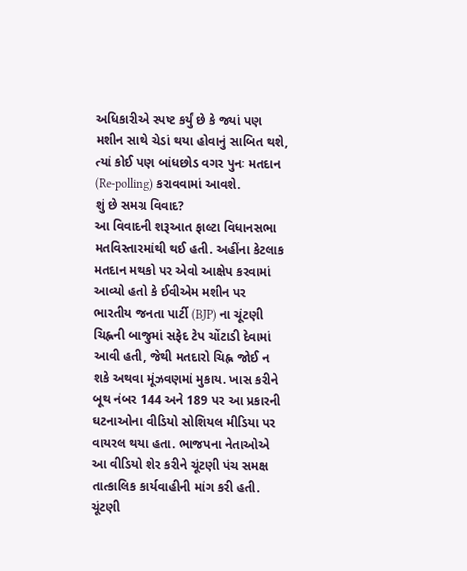અધિકારીએ સ્પષ્ટ કર્યું છે કે જ્યાં પણ મશીન સાથે ચેડાં થયા હોવાનું સાબિત થશે, ત્યાં કોઈ પણ બાંધછોડ વગર પુનઃ મતદાન (Re-polling) કરાવવામાં આવશે.
શું છે સમગ્ર વિવાદ?
આ વિવાદની શરૂઆત ફાલ્ટા વિધાનસભા મતવિસ્તારમાંથી થઈ હતી. અહીંના કેટલાક મતદાન મથકો પર એવો આક્ષેપ કરવામાં આવ્યો હતો કે ઈવીએમ મશીન પર ભારતીય જનતા પાર્ટી (BJP) ના ચૂંટણી ચિહ્નની બાજુમાં સફેદ ટેપ ચોંટાડી દેવામાં આવી હતી, જેથી મતદારો ચિહ્ન જોઈ ન શકે અથવા મૂંઝવણમાં મુકાય. ખાસ કરીને બૂથ નંબર 144 અને 189 પર આ પ્રકારની ઘટનાઓના વીડિયો સોશિયલ મીડિયા પર વાયરલ થયા હતા. ભાજપના નેતાઓએ આ વીડિયો શેર કરીને ચૂંટણી પંચ સમક્ષ તાત્કાલિક કાર્યવાહીની માંગ કરી હતી.
ચૂંટણી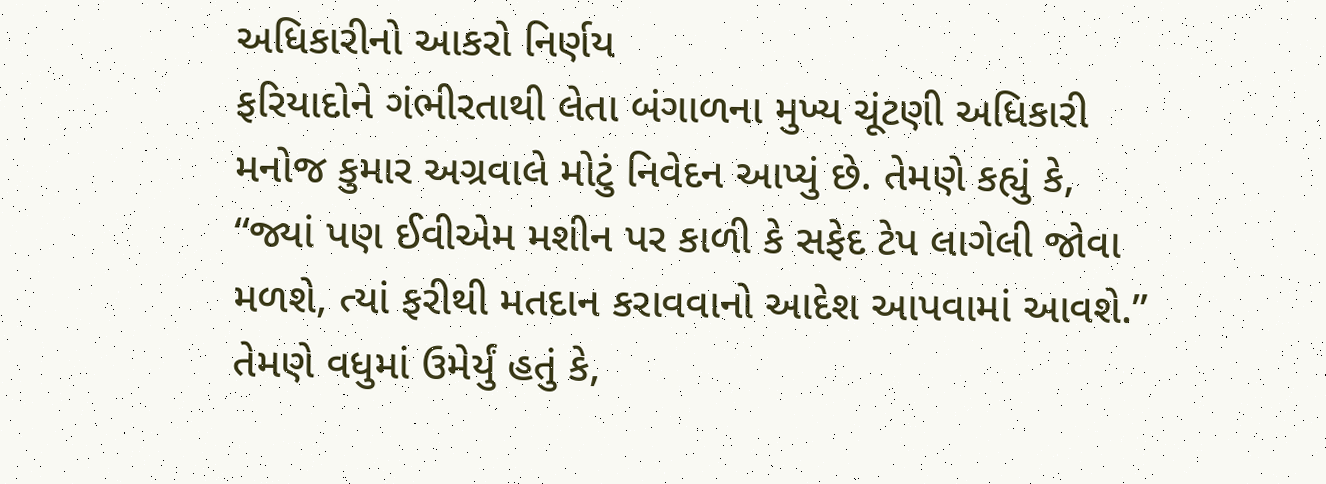અધિકારીનો આકરો નિર્ણય
ફરિયાદોને ગંભીરતાથી લેતા બંગાળના મુખ્ય ચૂંટણી અધિકારી મનોજ કુમાર અગ્રવાલે મોટું નિવેદન આપ્યું છે. તેમણે કહ્યું કે, “જ્યાં પણ ઈવીએમ મશીન પર કાળી કે સફેદ ટેપ લાગેલી જોવા મળશે, ત્યાં ફરીથી મતદાન કરાવવાનો આદેશ આપવામાં આવશે.”
તેમણે વધુમાં ઉમેર્યું હતું કે,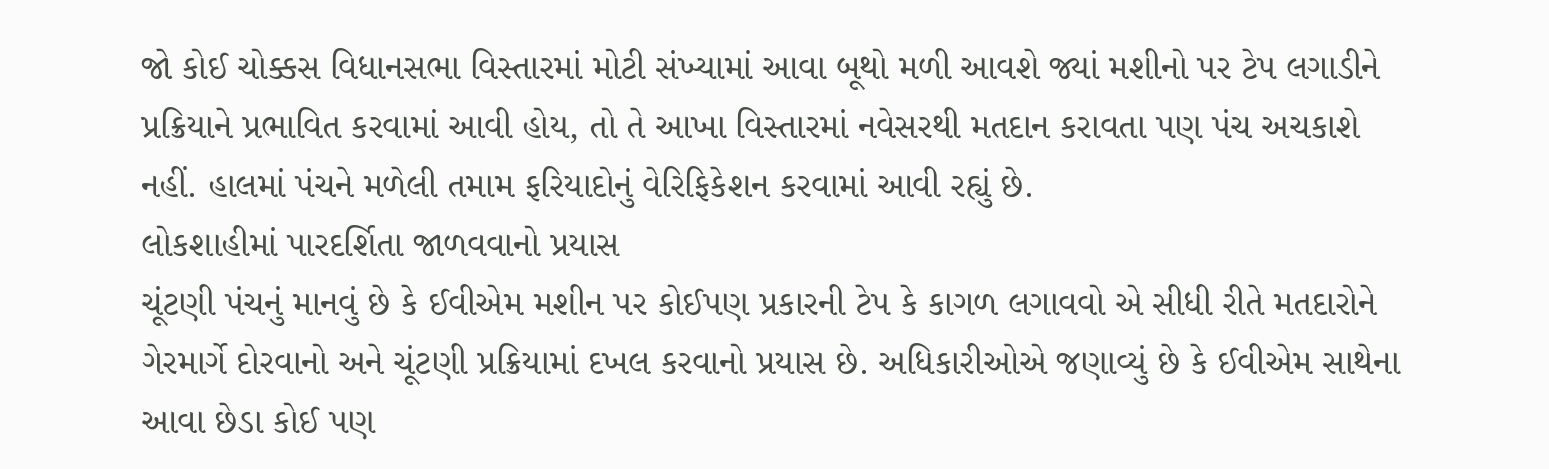જો કોઈ ચોક્કસ વિધાનસભા વિસ્તારમાં મોટી સંખ્યામાં આવા બૂથો મળી આવશે જ્યાં મશીનો પર ટેપ લગાડીને પ્રક્રિયાને પ્રભાવિત કરવામાં આવી હોય, તો તે આખા વિસ્તારમાં નવેસરથી મતદાન કરાવતા પણ પંચ અચકાશે નહીં. હાલમાં પંચને મળેલી તમામ ફરિયાદોનું વેરિફિકેશન કરવામાં આવી રહ્યું છે.
લોકશાહીમાં પારદર્શિતા જાળવવાનો પ્રયાસ
ચૂંટણી પંચનું માનવું છે કે ઈવીએમ મશીન પર કોઈપણ પ્રકારની ટેપ કે કાગળ લગાવવો એ સીધી રીતે મતદારોને ગેરમાર્ગે દોરવાનો અને ચૂંટણી પ્રક્રિયામાં દખલ કરવાનો પ્રયાસ છે. અધિકારીઓએ જણાવ્યું છે કે ઈવીએમ સાથેના આવા છેડા કોઈ પણ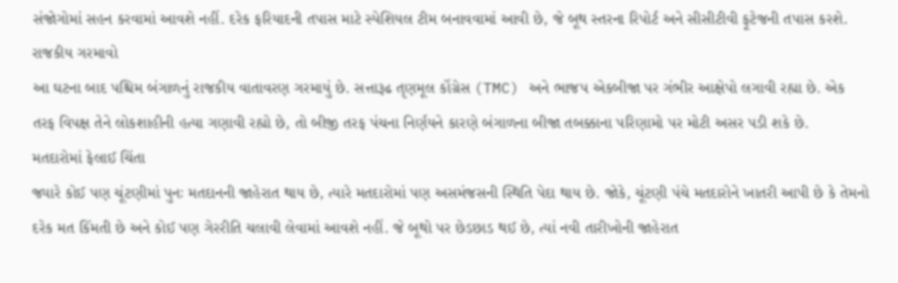સંજોગોમાં સહન કરવામાં આવશે નહીં. દરેક ફરિયાદની તપાસ માટે સ્પેશિયલ ટીમ બનાવવામાં આવી છે, જે બૂથ સ્તરના રિપોર્ટ અને સીસીટીવી ફૂટેજની તપાસ કરશે.
રાજકીય ગરમાવો
આ ઘટના બાદ પશ્ચિમ બંગાળનું રાજકીય વાતાવરણ ગરમાયું છે. સત્તારૂઢ તૃણમૂલ કોંગ્રેસ (TMC) અને ભાજપ એકબીજા પર ગંભીર આક્ષેપો લગાવી રહ્યા છે. એક તરફ વિપક્ષ તેને લોકશાહીની હત્યા ગણાવી રહ્યો છે, તો બીજી તરફ પંચના નિર્ણયને કારણે બંગાળના બીજા તબક્કાના પરિણામો પર મોટી અસર પડી શકે છે.
મતદારોમાં ફેલાઈ ચિંતા
જ્યારે કોઈ પણ ચૂંટણીમાં પુનઃ મતદાનની જાહેરાત થાય છે, ત્યારે મતદારોમાં પણ અસમંજસની સ્થિતિ પેદા થાય છે. જોકે, ચૂંટણી પંચે મતદારોને ખાતરી આપી છે કે તેમનો દરેક મત કિંમતી છે અને કોઈ પણ ગેરરીતિ ચલાવી લેવામાં આવશે નહીં. જે બૂથો પર છેડછાડ થઈ છે, ત્યાં નવી તારીખોની જાહેરાત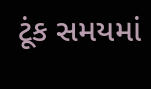ટૂંક સમયમાં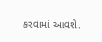કરવામાં આવશે.